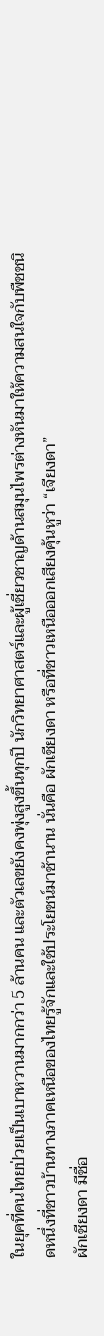ในยุคที่คนไทยป่วยเป็นเบาหวานมากกว่า 5 ล้านคน และตัวเลขยังคงพุ่งสูงขึ้นทุกปี นักวิทยาศาสตร์และผู้เชี่ยวชาญด้านสมุนไพรต่างหันมาให้ความสนใจกับพืชชนิดหนึ่งที่ชาวบ้านทางภาคเหนือของไทยรู้จักและใช้ประโยชน์มาช้านาน นั่นคือ ผักเชียงดา หรือที่ชาวเหนือออกเสียงคุ้นหูว่า “เจียงดา”
ผักเชียงดา มีชื่อ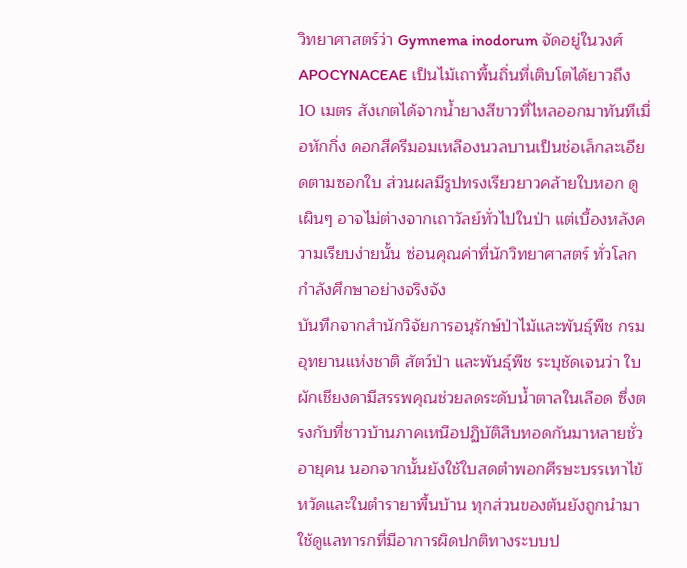วิทยาศาสตร์ว่า Gymnema inodorum จัดอยู่ในวงศ์ APOCYNACEAE เป็นไม้เถาพื้นถิ่นที่เติบโตได้ยาวถึง 10 เมตร สังเกตได้จากน้ำยางสีขาวที่ไหลออกมาทันทีเมื่อหักกิ่ง ดอกสีครีมอมเหลืองนวลบานเป็นช่อเล็กละเอียดตามซอกใบ ส่วนผลมีรูปทรงเรียวยาวคล้ายใบหอก ดูเผินๆ อาจไม่ต่างจากเถาวัลย์ทั่วไปในป่า แต่เบื้องหลังความเรียบง่ายนั้น ซ่อนคุณค่าที่นักวิทยาศาสตร์ ทั่วโลกกำลังศึกษาอย่างจริงจัง
บันทึกจากสำนักวิจัยการอนุรักษ์ป่าไม้และพันธุ์พืช กรมอุทยานแห่งชาติ สัตว์ป่า และพันธุ์พืช ระบุชัดเจนว่า ใบผักเชียงดามีสรรพคุณช่วยลดระดับน้ำตาลในเลือด ซึ่งตรงกับที่ชาวบ้านภาคเหนือปฏิบัติสืบทอดกันมาหลายชั่วอายุคน นอกจากนั้นยังใช้ใบสดตำพอกศีรษะบรรเทาไข้หวัดและในตำรายาพื้นบ้าน ทุกส่วนของต้นยังถูกนำมาใช้ดูแลทารกที่มีอาการผิดปกติทางระบบป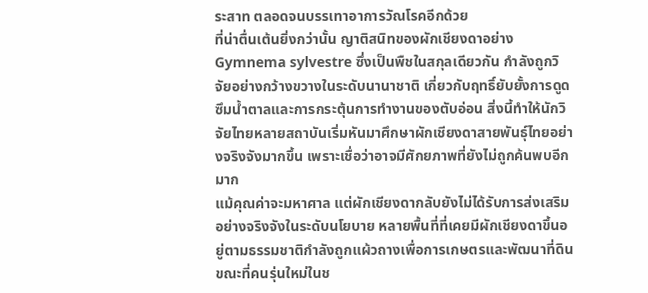ระสาท ตลอดจนบรรเทาอาการวัณโรคอีกด้วย
ที่น่าตื่นเต้นยิ่งกว่านั้น ญาติสนิทของผักเชียงดาอย่าง Gymnema sylvestre ซึ่งเป็นพืชในสกุลเดียวกัน กำลังถูกวิจัยอย่างกว้างขวางในระดับนานาชาติ เกี่ยวกับฤทธิ์ยับยั้งการดูดซึมน้ำตาลและการกระตุ้นการทำงานของตับอ่อน สิ่งนี้ทำให้นักวิจัยไทยหลายสถาบันเริ่มหันมาศึกษาผักเชียงดาสายพันธุ์ไทยอย่างจริงจังมากขึ้น เพราะเชื่อว่าอาจมีศักยภาพที่ยังไม่ถูกค้นพบอีกมาก
แม้คุณค่าจะมหาศาล แต่ผักเชียงดากลับยังไม่ได้รับการส่งเสริมอย่างจริงจังในระดับนโยบาย หลายพื้นที่ที่เคยมีผักเชียงดาขึ้นอยู่ตามธรรมชาติกำลังถูกแผ้วถางเพื่อการเกษตรและพัฒนาที่ดิน ขณะที่คนรุ่นใหม่ในช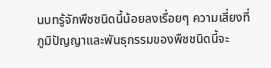นบทรู้จักพืชชนิดนี้น้อยลงเรื่อยๆ ความเสี่ยงที่ภูมิปัญญาและพันธุกรรมของพืชชนิดนี้จะ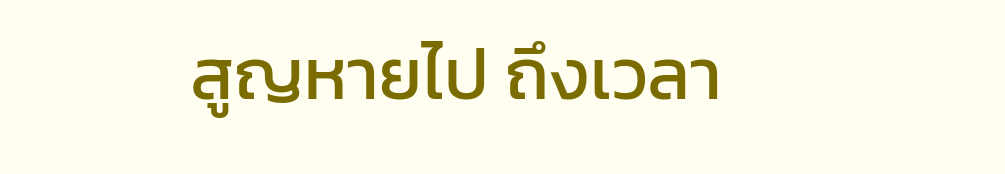สูญหายไป ถึงเวลา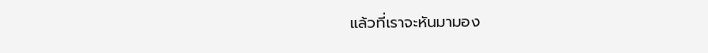แล้วที่เราจะหันมามอง